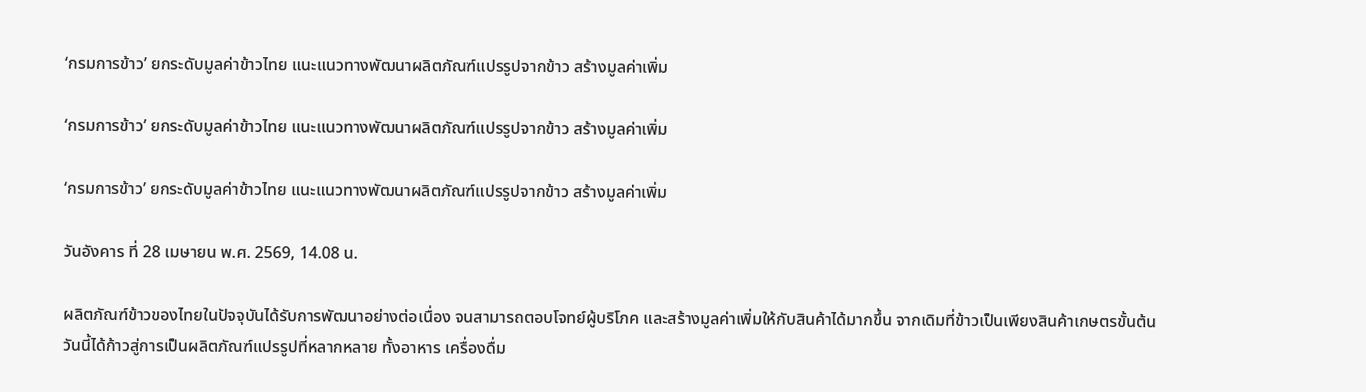‘กรมการข้าว’ ยกระดับมูลค่าข้าวไทย แนะแนวทางพัฒนาผลิตภัณฑ์แปรรูปจากข้าว สร้างมูลค่าเพิ่ม

‘กรมการข้าว’ ยกระดับมูลค่าข้าวไทย แนะแนวทางพัฒนาผลิตภัณฑ์แปรรูปจากข้าว สร้างมูลค่าเพิ่ม

‘กรมการข้าว’ ยกระดับมูลค่าข้าวไทย แนะแนวทางพัฒนาผลิตภัณฑ์แปรรูปจากข้าว สร้างมูลค่าเพิ่ม

วันอังคาร ที่ 28 เมษายน พ.ศ. 2569, 14.08 น.

ผลิตภัณฑ์ข้าวของไทยในปัจจุบันได้รับการพัฒนาอย่างต่อเนื่อง จนสามารถตอบโจทย์ผู้บริโภค และสร้างมูลค่าเพิ่มให้กับสินค้าได้มากขึ้น จากเดิมที่ข้าวเป็นเพียงสินค้าเกษตรขั้นต้น วันนี้ได้ก้าวสู่การเป็นผลิตภัณฑ์แปรรูปที่หลากหลาย ทั้งอาหาร เครื่องดื่ม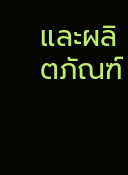และผลิตภัณฑ์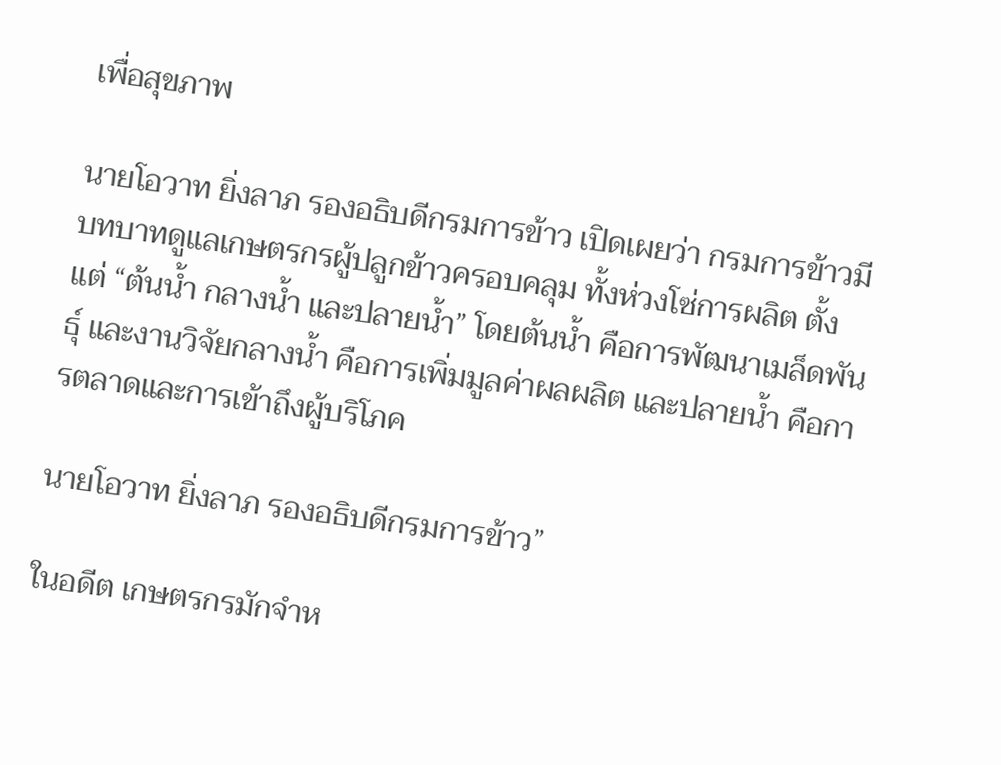เพื่อสุขภาพ

นายโอวาท ยิ่งลาภ รองอธิบดีกรมการข้าว เปิดเผยว่า กรมการข้าวมีบทบาทดูแลเกษตรกรผู้ปลูกข้าวครอบคลุม ทั้งห่วงโซ่การผลิต ตั้งแต่ “ต้นน้ำ กลางน้ำ และปลายน้ำ” โดยต้นน้ำ คือการพัฒนาเมล็ดพันธุ์ และงานวิจัยกลางน้ำ คือการเพิ่มมูลค่าผลผลิต และปลายน้ำ คือการตลาดและการเข้าถึงผู้บริโภค

นายโอวาท ยิ่งลาภ รองอธิบดีกรมการข้าว”

ในอดีต เกษตรกรมักจำห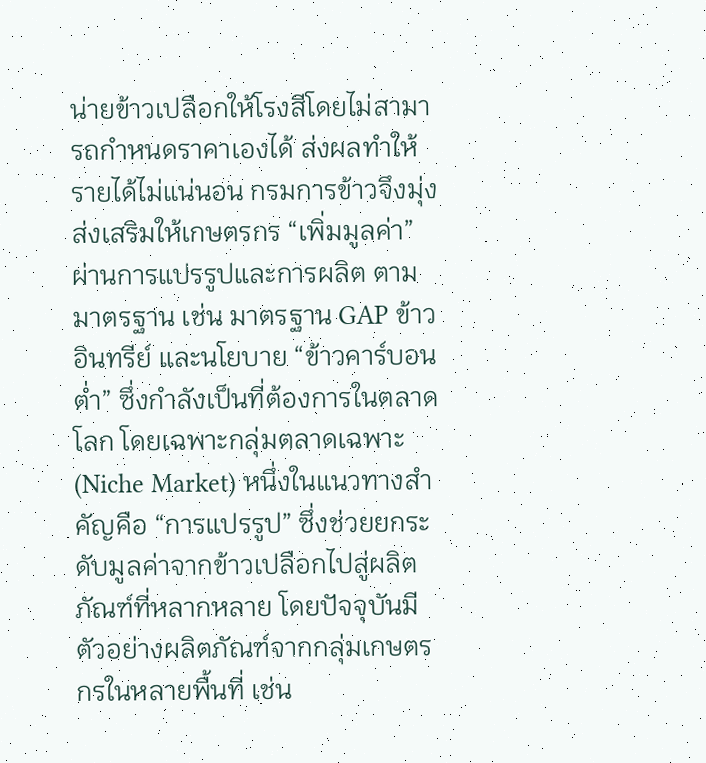น่ายข้าวเปลือกให้โรงสีโดยไม่สามารถกำหนดราคาเองได้ ส่งผลทำให้รายได้ไม่แน่นอน กรมการข้าวจึงมุ่งส่งเสริมให้เกษตรกร “เพิ่มมูลค่า” ผ่านการแปรรูปและการผลิต ตามมาตรฐาน เช่น มาตรฐาน GAP ข้าวอินทรีย์ และนโยบาย “ข้าวคาร์บอนต่ำ” ซึ่งกำลังเป็นที่ต้องการในตลาดโลก โดยเฉพาะกลุ่มตลาดเฉพาะ (Niche Market) หนึ่งในแนวทางสำคัญคือ “การแปรรูป” ซึ่งช่วยยกระดับมูลค่าจากข้าวเปลือกไปสู่ผลิตภัณฑ์ที่หลากหลาย โดยปัจจุบันมีตัวอย่างผลิตภัณฑ์จากกลุ่มเกษตรกรในหลายพื้นที่ เช่น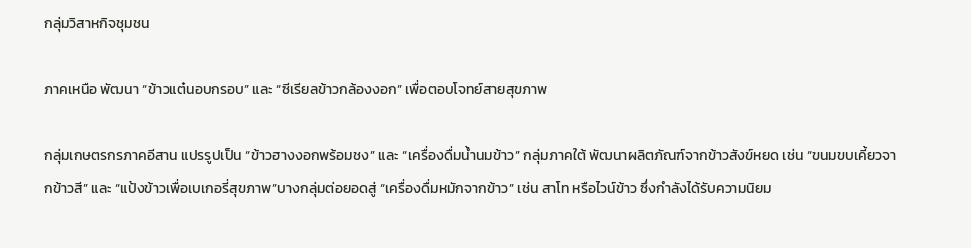กลุ่มวิสาหกิจชุมชน

ภาคเหนือ พัฒนา “ข้าวแต๋นอบกรอบ” และ “ซีเรียลข้าวกล้องงอก” เพื่อตอบโจทย์สายสุขภาพ

กลุ่มเกษตรกรภาคอีสาน แปรรูปเป็น “ข้าวฮางงอกพร้อมชง” และ “เครื่องดื่มน้ำนมข้าว” กลุ่มภาคใต้ พัฒนาผลิตภัณฑ์จากข้าวสังข์หยด เช่น “ขนมขบเคี้ยวจากข้าวสี” และ “แป้งข้าวเพื่อเบเกอรี่สุขภาพ”บางกลุ่มต่อยอดสู่ “เครื่องดื่มหมักจากข้าว” เช่น สาโท หรือไวน์ข้าว ซึ่งกำลังได้รับความนิยม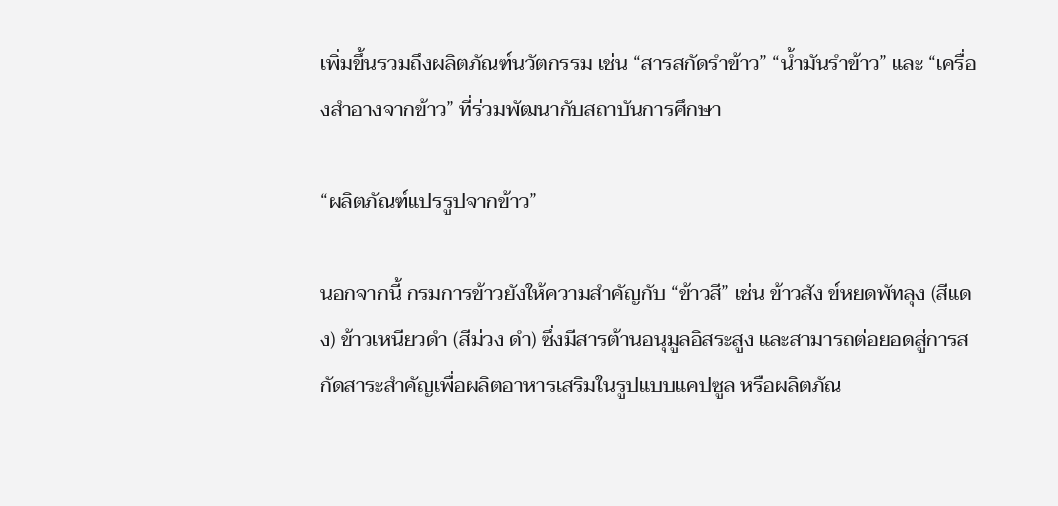เพิ่มขึ้นรวมถึงผลิตภัณฑ์นวัตกรรม เช่น “สารสกัดรำข้าว” “น้ำมันรำข้าว” และ “เครื่องสำอางจากข้าว” ที่ร่วมพัฒนากับสถาบันการศึกษา

“ผลิตภัณฑ์แปรรูปจากข้าว”

นอกจากนี้ กรมการข้าวยังให้ความสำคัญกับ “ข้าวสี” เช่น ข้าวสัง ข์หยดพัทลุง (สีแดง) ข้าวเหนียวดำ (สีม่วง ดำ) ซึ่งมีสารต้านอนุมูลอิสระสูง และสามารถต่อยอดสู่การสกัดสาระสำคัญเพื่อผลิตอาหารเสริมในรูปแบบแคปซูล หรือผลิตภัณ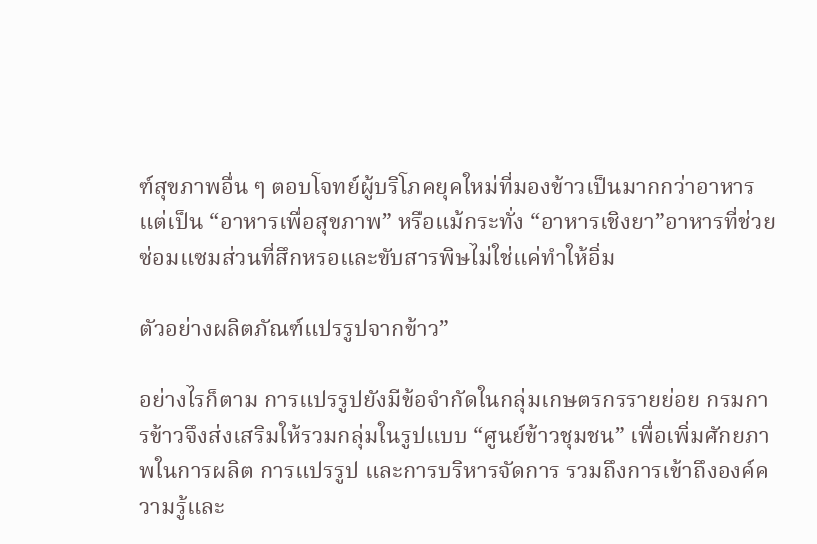ฑ์สุขภาพอื่น ๆ ตอบโจทย์ผู้บริโภคยุคใหม่ที่มองข้าวเป็นมากกว่าอาหาร แต่เป็น “อาหารเพื่อสุขภาพ” หรือแม้กระทั่ง “อาหารเชิงยา”อาหารที่ช่วยซ่อมแซมส่วนที่สึกหรอและขับสารพิษไม่ใช่แค่ทำให้อิ่ม

ตัวอย่างผลิตภัณฑ์แปรรูปจากข้าว”

อย่างไรก็ตาม การแปรรูปยังมีข้อจำกัดในกลุ่มเกษตรกรรายย่อย กรมการข้าวจึงส่งเสริมให้รวมกลุ่มในรูปแบบ “ศูนย์ข้าวชุมชน” เพื่อเพิ่มศักยภาพในการผลิต การแปรรูป และการบริหารจัดการ รวมถึงการเข้าถึงองค์ความรู้และ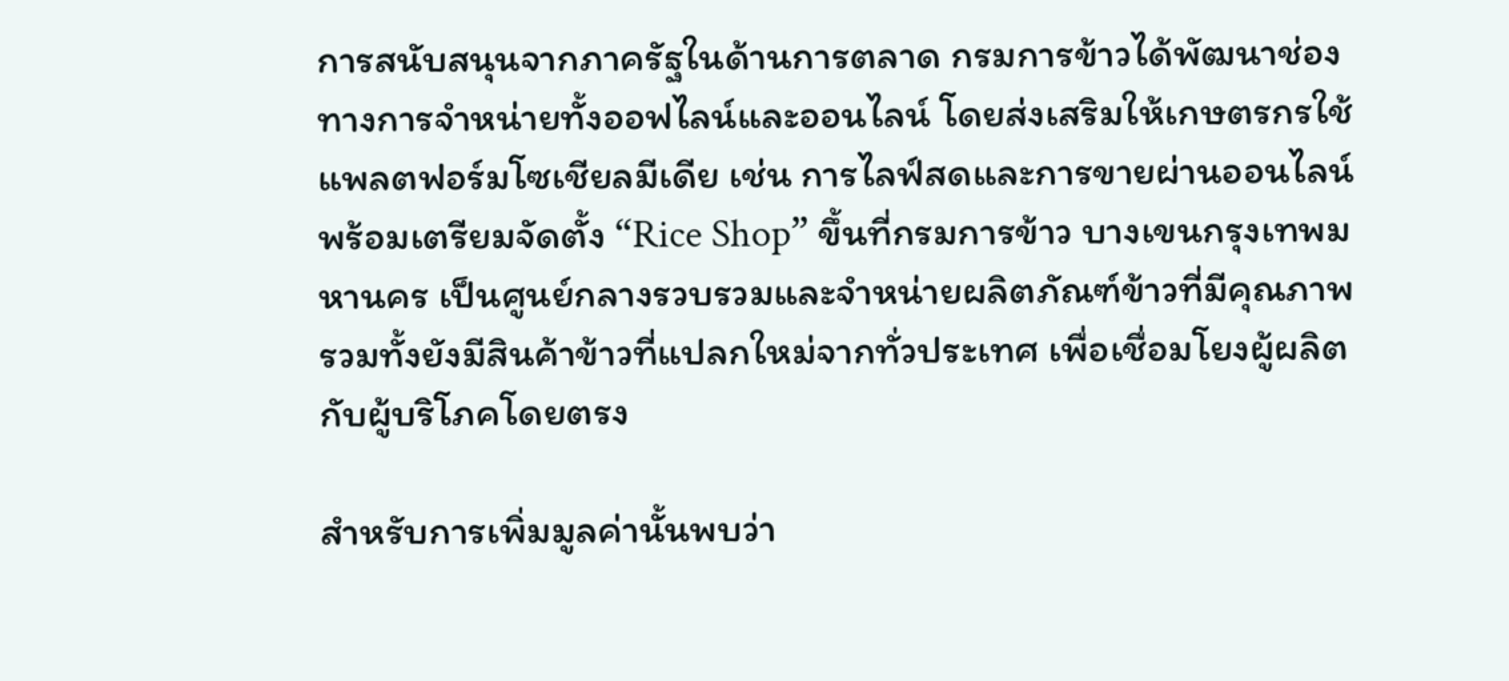การสนับสนุนจากภาครัฐในด้านการตลาด กรมการข้าวได้พัฒนาช่องทางการจำหน่ายทั้งออฟไลน์และออนไลน์ โดยส่งเสริมให้เกษตรกรใช้แพลตฟอร์มโซเชียลมีเดีย เช่น การไลฟ์สดและการขายผ่านออนไลน์ พร้อมเตรียมจัดตั้ง “Rice Shop” ขึ้นที่กรมการข้าว บางเขนกรุงเทพมหานคร เป็นศูนย์กลางรวบรวมและจำหน่ายผลิตภัณฑ์ข้าวที่มีคุณภาพ รวมทั้งยังมีสินค้าข้าวที่แปลกใหม่จากทั่วประเทศ เพื่อเชื่อมโยงผู้ผลิตกับผู้บริโภคโดยตรง

สำหรับการเพิ่มมูลค่านั้นพบว่า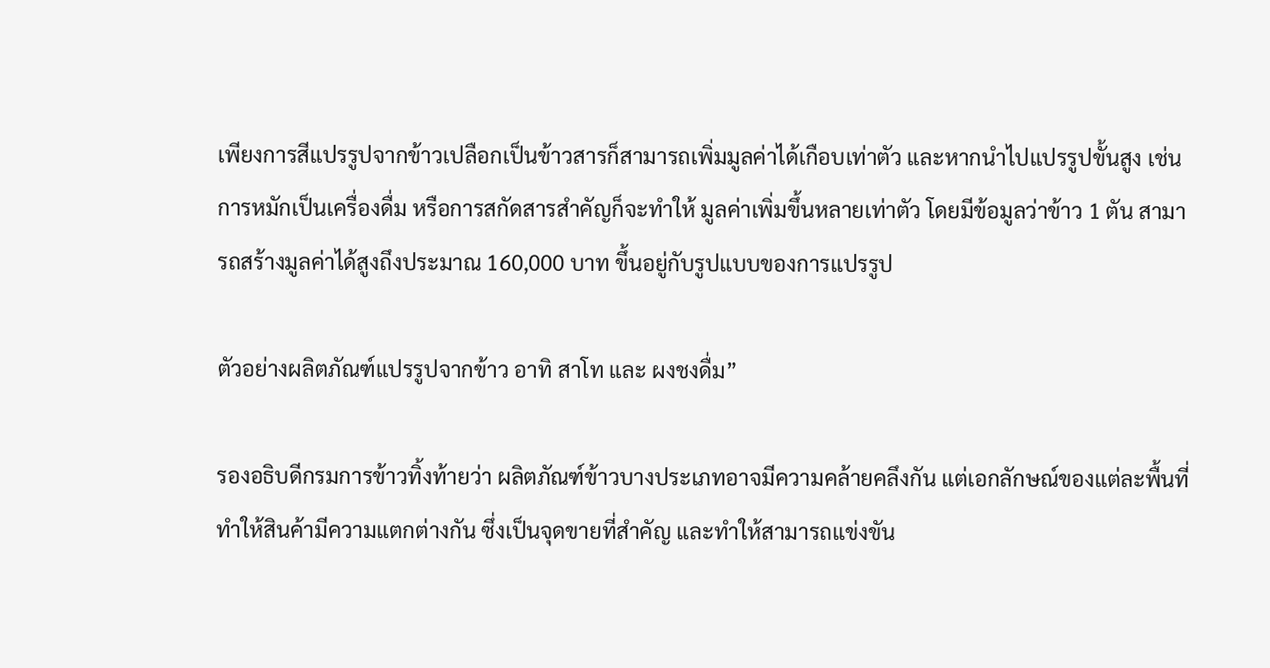เพียงการสีแปรรูปจากข้าวเปลือกเป็นข้าวสารก็สามารถเพิ่มมูลค่าได้เกือบเท่าตัว และหากนำไปแปรรูปขั้นสูง เช่น การหมักเป็นเครื่องดื่ม หรือการสกัดสารสำคัญก็จะทำให้ มูลค่าเพิ่มขึ้นหลายเท่าตัว โดยมีข้อมูลว่าข้าว 1 ตัน สามารถสร้างมูลค่าได้สูงถึงประมาณ 160,000 บาท ขึ้นอยู่กับรูปแบบของการแปรรูป

ตัวอย่างผลิตภัณฑ์แปรรูปจากข้าว อาทิ สาโท และ ผงชงดื่ม”

รองอธิบดีกรมการข้าวทิ้งท้ายว่า ผลิตภัณฑ์ข้าวบางประเภทอาจมีความคล้ายคลึงกัน แต่เอกลักษณ์ของแต่ละพื้นที่ทำให้สินค้ามีความแตกต่างกัน ซึ่งเป็นจุดขายที่สำคัญ และทำให้สามารถแข่งขัน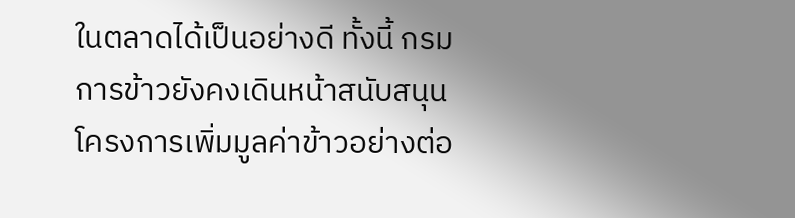ในตลาดได้เป็นอย่างดี ทั้งนี้ กรมการข้าวยังคงเดินหน้าสนับสนุนโครงการเพิ่มมูลค่าข้าวอย่างต่อ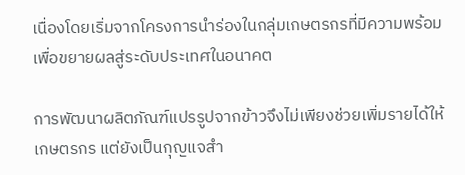เนื่องโดยเริ่มจากโครงการนำร่องในกลุ่มเกษตรกรที่มีความพร้อม เพื่อขยายผลสู่ระดับประเทศในอนาคต

การพัฒนาผลิตภัณฑ์แปรรูปจากข้าวจึงไม่เพียงช่วยเพิ่มรายได้ให้เกษตรกร แต่ยังเป็นกุญแจสำ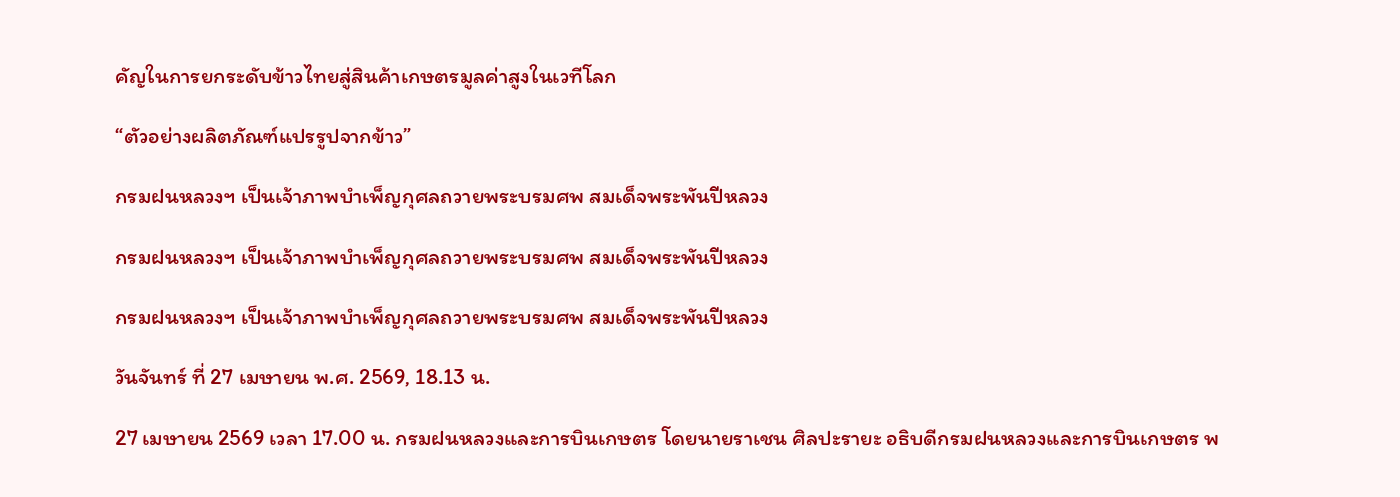คัญในการยกระดับข้าวไทยสู่สินค้าเกษตรมูลค่าสูงในเวทีโลก

“ตัวอย่างผลิตภัณฑ์แปรรูปจากข้าว”

กรมฝนหลวงฯ เป็นเจ้าภาพบำเพ็ญกุศลถวายพระบรมศพ สมเด็จพระพันปีหลวง

กรมฝนหลวงฯ เป็นเจ้าภาพบำเพ็ญกุศลถวายพระบรมศพ สมเด็จพระพันปีหลวง

กรมฝนหลวงฯ เป็นเจ้าภาพบำเพ็ญกุศลถวายพระบรมศพ สมเด็จพระพันปีหลวง

วันจันทร์ ที่ 27 เมษายน พ.ศ. 2569, 18.13 น.

27 เมษายน 2569 เวลา 17.00 น. กรมฝนหลวงและการบินเกษตร โดยนายราเชน ศิลปะรายะ อธิบดีกรมฝนหลวงและการบินเกษตร พ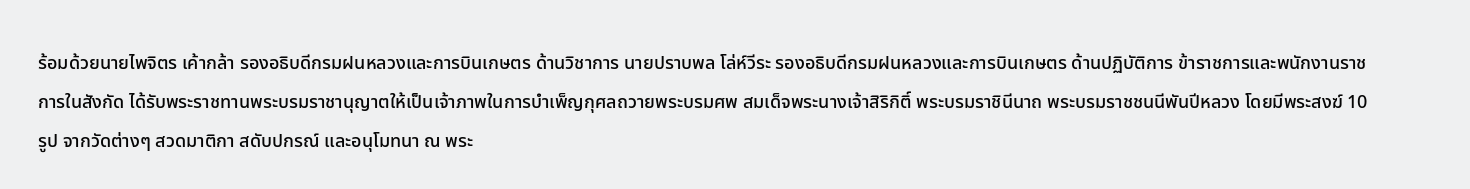ร้อมด้วยนายไพจิตร เค้ากล้า รองอธิบดีกรมฝนหลวงและการบินเกษตร ด้านวิชาการ นายปราบพล โล่ห์วีระ รองอธิบดีกรมฝนหลวงและการบินเกษตร ด้านปฏิบัติการ ข้าราชการและพนักงานราชการในสังกัด ได้รับพระราชทานพระบรมราชานุญาตให้เป็นเจ้าภาพในการบำเพ็ญกุศลถวายพระบรมศพ สมเด็จพระนางเจ้าสิริกิติ์ พระบรมราชินีนาถ พระบรมราชชนนีพันปีหลวง โดยมีพระสงฆ์ 10 รูป จากวัดต่างๆ สวดมาติกา สดับปกรณ์ และอนุโมทนา ณ พระ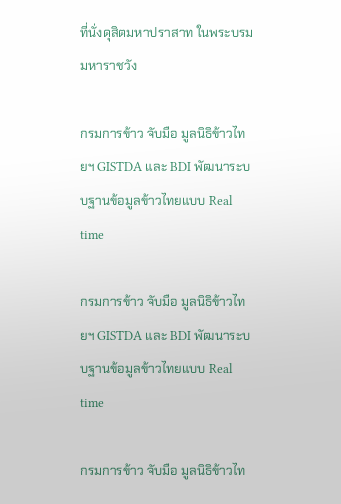ที่นั่งดุสิตมหาปราสาท ในพระบรมมหาราชวัง

กรมการข้าว จับมือ มูลนิธิข้าวไทยฯ GISTDA และ BDI พัฒนาระบบฐานข้อมูลข้าวไทยแบบ Real time

กรมการข้าว จับมือ มูลนิธิข้าวไทยฯ GISTDA และ BDI พัฒนาระบบฐานข้อมูลข้าวไทยแบบ Real time

กรมการข้าว จับมือ มูลนิธิข้าวไท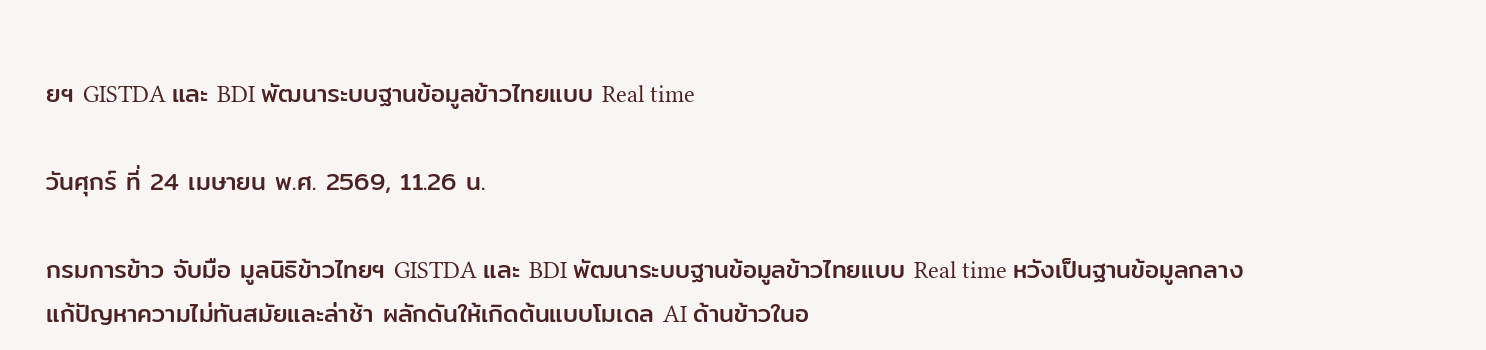ยฯ GISTDA และ BDI พัฒนาระบบฐานข้อมูลข้าวไทยแบบ Real time

วันศุกร์ ที่ 24 เมษายน พ.ศ. 2569, 11.26 น.

กรมการข้าว จับมือ มูลนิธิข้าวไทยฯ GISTDA และ BDI พัฒนาระบบฐานข้อมูลข้าวไทยแบบ Real time หวังเป็นฐานข้อมูลกลางแก้ปัญหาความไม่ทันสมัยและล่าช้า ผลักดันให้เกิดต้นแบบโมเดล AI ด้านข้าวในอ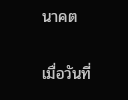นาคต

เมื่อวันที่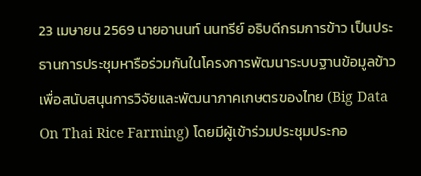23 เมษายน 2569 นายอานนท์ นนทรีย์ อธิบดีกรมการข้าว เป็นประธานการประชุมหารือร่วมกันในโครงการพัฒนาระบบฐานข้อมูลข้าวเพื่อสนับสนุนการวิจัยและพัฒนาภาคเกษตรของไทย (Big Data On Thai Rice Farming) โดยมีผู้เข้าร่วมประชุมประกอ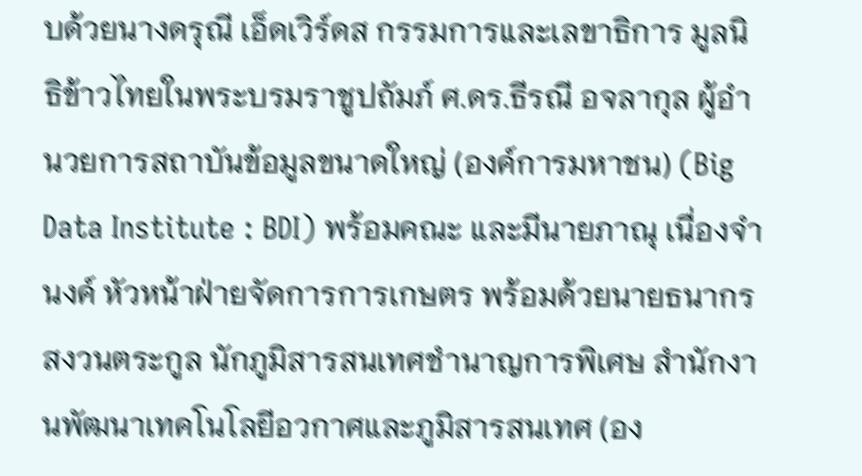บด้วยนางดรุณี เอ็ดเวิร์ดส กรรมการและเลขาธิการ มูลนิธิข้าวไทยในพระบรมราชูปถัมภ์ ศ.ดร.ธีรณี อจลากุล ผู้อำนวยการสถาบันข้อมูลขนาดใหญ่ (องค์การมหาชน) (Big Data Institute : BDI) พร้อมคณะ และมีนายภาณุ เนื่องจำนงค์ หัวหน้าฝ่ายจัดการการเกษตร พร้อมด้วยนายธนากร สงวนตระกูล นักภูมิสารสนเทศชำนาญการพิเศษ สำนักงานพัฒนาเทคโนโลยีอวกาศและภูมิสารสนเทศ (อง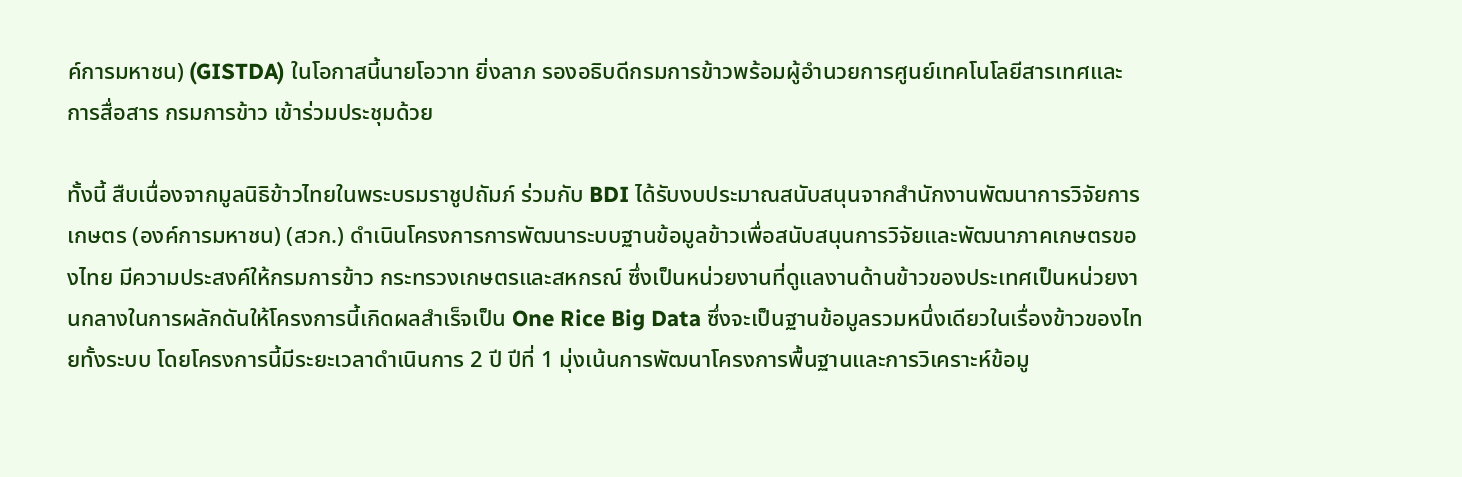ค์การมหาชน) (GISTDA) ในโอกาสนี้นายโอวาท ยิ่งลาภ รองอธิบดีกรมการข้าวพร้อมผู้อำนวยการศูนย์เทคโนโลยีสารเทศและการสื่อสาร กรมการข้าว เข้าร่วมประชุมด้วย

ทั้งนี้ สืบเนื่องจากมูลนิธิข้าวไทยในพระบรมราชูปถัมภ์ ร่วมกับ BDI ได้รับงบประมาณสนับสนุนจากสำนักงานพัฒนาการวิจัยการเกษตร (องค์การมหาชน) (สวก.) ดำเนินโครงการการพัฒนาระบบฐานข้อมูลข้าวเพื่อสนับสนุนการวิจัยและพัฒนาภาคเกษตรของไทย มีความประสงค์ให้กรมการข้าว กระทรวงเกษตรและสหกรณ์ ซึ่งเป็นหน่วยงานที่ดูแลงานด้านข้าวของประเทศเป็นหน่วยงานกลางในการผลักดันให้โครงการนี้เกิดผลสำเร็จเป็น One Rice Big Data ซึ่งจะเป็นฐานข้อมูลรวมหนึ่งเดียวในเรื่องข้าวของไทยทั้งระบบ โดยโครงการนี้มีระยะเวลาดำเนินการ 2 ปี ปีที่ 1 มุ่งเน้นการพัฒนาโครงการพื้นฐานและการวิเคราะห์ข้อมู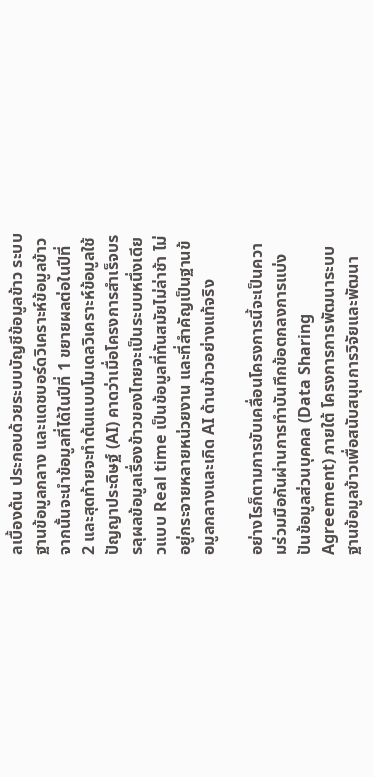ลเบื้องต้น ประกอบด้วยระบบบัญชีข้อมูลข้าว ระบบฐานข้อมูลกลาง และแดชบอร์ดวิเคราะห์ข้อมูลข้าว จากนั้นจะนำข้อมูลที่ได้ในปีที่ 1 ขยายผลต่อในปีที่ 2 และสุดท้ายจะทำต้นแบบโมเดลวิเคราะห์ข้อมูลใช้ปัญญาประดิษฐ์ (AI) คาดว่าเมื่อโครงการสำเร็จบรรลุผลข้อมูลเรื่องข้าวของไทยจะเป็นระบบหนึ่งเดียวแบบ Real time เป็นข้อมูลที่ทันสมัยไม่ล่าช้า ไม่อยู่กระจายหลายหน่วยงาน และที่สำคัญเป็นฐานข้อมูลกลางและเกิด AI ด้านข้าวอย่างแท้จริง

อย่างไรก็ตามการขับเคลื่อนโครงการนี้จะเป็นความร่วมมือกันผ่านการทำบันทึกข้อตกลงการแบ่งปันข้อมูลส่วนบุคคล (Data Sharing Agreement) ภายใต้ โครงการการพัฒนาระบบฐานข้อมูลข้าวเพื่อสนับสนุนการวิจัยและพัฒนา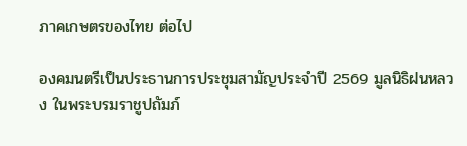ภาคเกษตรของไทย ต่อไป

องคมนตรีเป็นประธานการประชุมสามัญประจำปี 2569 มูลนิธิฝนหลวง ในพระบรมราชูปถัมภ์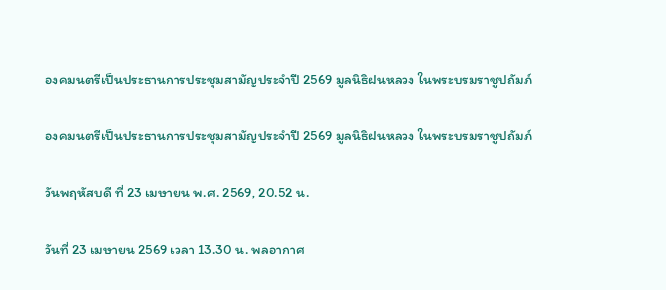องคมนตรีเป็นประธานการประชุมสามัญประจำปี 2569 มูลนิธิฝนหลวง ในพระบรมราชูปถัมภ์

องคมนตรีเป็นประธานการประชุมสามัญประจำปี 2569 มูลนิธิฝนหลวง ในพระบรมราชูปถัมภ์

วันพฤหัสบดี ที่ 23 เมษายน พ.ศ. 2569, 20.52 น.

วันที่ 23 เมษายน 2569 เวลา 13.30 น. พลอากาศ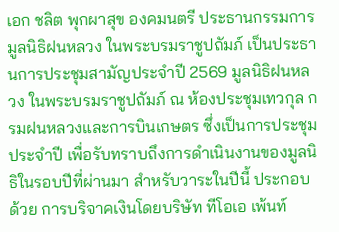เอก ชลิต พุกผาสุข องคมนตรี ประธานกรรมการมูลนิธิฝนหลวง ในพระบรมราชูปถัมภ์ เป็นประธานการประชุมสามัญประจำปี 2569 มูลนิธิฝนหลวง ในพระบรมราชูปถัมภ์ ณ ห้องประชุมเทวกุล กรมฝนหลวงและการบินเกษตร ซึ่งเป็นการประชุมประจำปี เพื่อรับทราบถึงการดำเนินงานของมูลนิธิในรอบปีที่ผ่านมา สำหรับวาระในปีนี้ ประกอบด้วย การบริจาคเงินโดยบริษัท ทีโอเอ เพ้นท์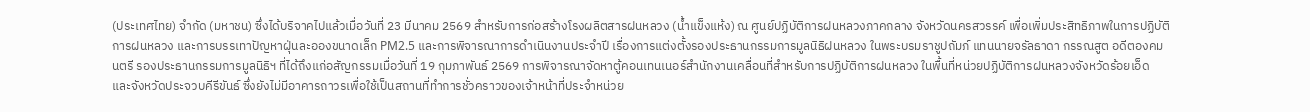(ประเทศไทย) จำกัด (มหาชน) ซึ่งได้บริจาคไปแล้วเมื่อวันที่ 23 มีนาคม 2569 สำหรับการก่อสร้างโรงผลิตสารฝนหลวง (น้ำแข็งแห้ง) ณ ศูนย์ปฏิบัติการฝนหลวงภาคกลาง จังหวัดนครสวรรค์ เพื่อเพิ่มประสิทธิภาพในการปฏิบัติการฝนหลวง และการบรรเทาปัญหาฝุ่นละอองขนาดเล็ก PM2.5 และการพิจารณาการดำเนินงานประจำปี เรื่องการแต่งตั้งรองประธานกรรมการมูลนิธิฝนหลวง ในพระบรมราชูปถัมภ์ แทนนายจรัลธาดา กรรณสูต อดีตองคมนตรี รองประธานกรรมการมูลนิธิฯ ที่ได้ถึงแก่อสัญกรรมเมื่อวันที่ 19 กุมภาพันธ์ 2569 การพิจารณาจัดหาตู้คอนเทนเนอร์สำนักงานเคลื่อนที่สำหรับการปฏิบัติการฝนหลวง ในพื้นที่หน่วยปฏิบัติการฝนหลวงจังหวัดร้อยเอ็ด และจังหวัดประจวบคีรีขันธ์ ซึ่งยังไม่มีอาคารถาวรเพื่อใช้เป็นสถานที่ทำการชั่วคราวของเจ้าหน้าที่ประจำหน่วย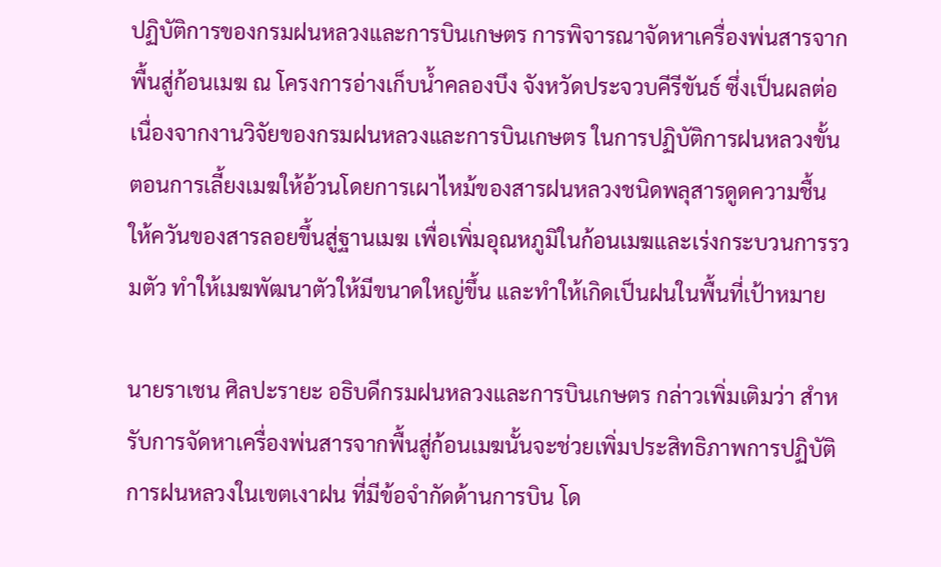ปฏิบัติการของกรมฝนหลวงและการบินเกษตร การพิจารณาจัดหาเครื่องพ่นสารจากพื้นสู่ก้อนเมฆ ณ โครงการอ่างเก็บน้ำคลองบึง จังหวัดประจวบคีรีขันธ์ ซึ่งเป็นผลต่อเนื่องจากงานวิจัยของกรมฝนหลวงและการบินเกษตร ในการปฏิบัติการฝนหลวงขั้นตอนการเลี้ยงเมฆให้อ้วนโดยการเผาไหม้ของสารฝนหลวงชนิดพลุสารดูดความชื้น ให้ควันของสารลอยขึ้นสู่ฐานเมฆ เพื่อเพิ่มอุณหภูมิในก้อนเมฆและเร่งกระบวนการรวมตัว ทำให้เมฆพัฒนาตัวให้มีขนาดใหญ่ขึ้น และทำให้เกิดเป็นฝนในพื้นที่เป้าหมาย

นายราเชน ศิลปะรายะ อธิบดีกรมฝนหลวงและการบินเกษตร กล่าวเพิ่มเติมว่า สำหรับการจัดหาเครื่องพ่นสารจากพื้นสู่ก้อนเมฆนั้นจะช่วยเพิ่มประสิทธิภาพการปฏิบัติการฝนหลวงในเขตเงาฝน ที่มีข้อจำกัดด้านการบิน โด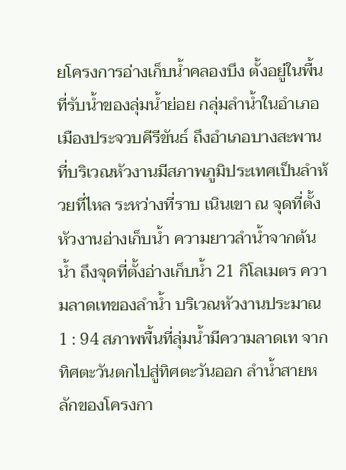ยโครงการอ่างเก็บน้ำคลองบึง ตั้งอยู่ในพื้นที่รับน้ำของลุ่มน้ำย่อย กลุ่มลำน้ำในอำเภอเมืองประจวบคีรีขันธ์ ถึงอำเภอบางสะพาน ที่บริเวณหัวงานมีสภาพภูมิประเทศเป็นลำห้วยที่ไหล ระหว่างที่ราบ เนินเขา ณ จุดที่ตั้งหัวงานอ่างเก็บน้ำ ความยาวลำน้ำจากต้นน้ำ ถึงจุดที่ตั้งอ่างเก็บน้ำ 21 กิโลเมตร ความลาดเทของลำน้ำ บริเวณหัวงานประมาณ 1 : 94 สภาพพื้นที่ลุ่มน้ำมีความลาดเท จากทิศตะวันตกไปสู่ทิศตะวันออก ลำน้ำสายหลักของโครงกา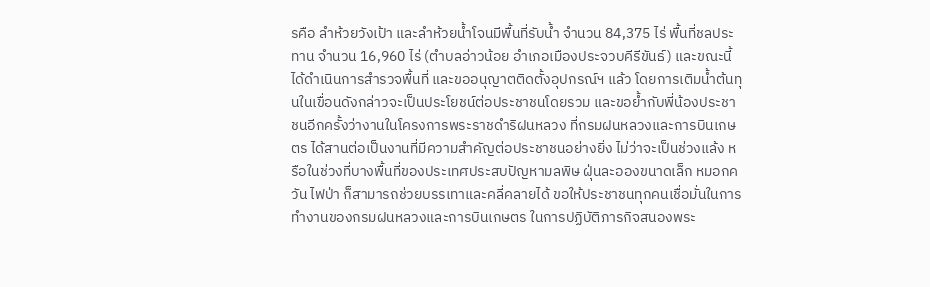รคือ ลำห้วยวังเป้า และลำห้วยน้ำโจนมีพื้นที่รับน้ำ จำนวน 84,375 ไร่ พื้นที่ชลประทาน จำนวน 16,960 ไร่ (ตำบลอ่าวน้อย อำเภอเมืองประจวบคีรีขันธ์) และขณะนี้ได้ดำเนินการสำรวจพื้นที่ และขออนุญาตติดตั้งอุปกรณ์ฯ แล้ว โดยการเติมน้ำต้นทุนในเขื่อนดังกล่าวจะเป็นประโยชน์ต่อประชาชนโดยรวม และขอย้ำกับพี่น้องประชาชนอีกครั้งว่างานในโครงการพระราชดำริฝนหลวง ที่กรมฝนหลวงและการบินเกษตร ได้สานต่อเป็นงานที่มีความสำคัญต่อประชาชนอย่างยิ่ง ไม่ว่าจะเป็นช่วงแล้ง หรือในช่วงที่บางพื้นที่ของประเทศประสบปัญหามลพิษ ฝุ่นละอองขนาดเล็ก หมอกควัน ไฟป่า ก็สามารถช่วยบรรเทาและคลี่คลายได้ ขอให้ประชาชนทุกคนเชื่อมั่นในการทำงานของกรมฝนหลวงและการบินเกษตร ในการปฏิบัติภารกิจสนองพระ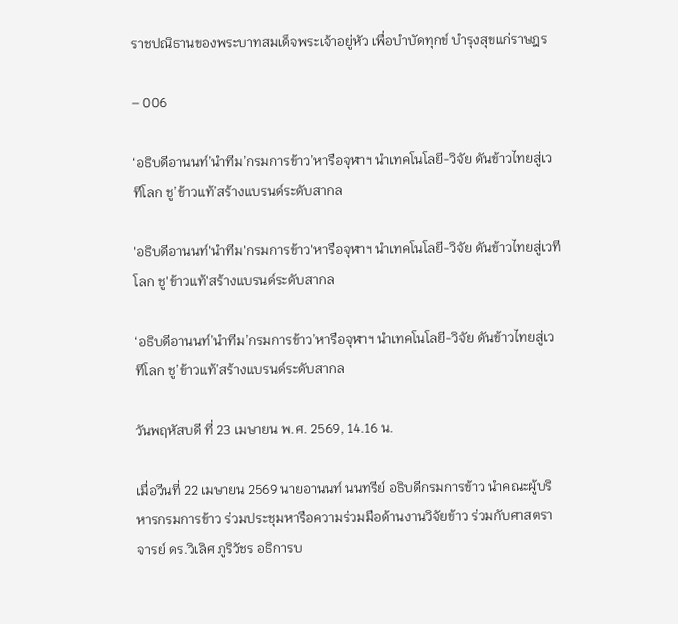ราชปณิธานของพระบาทสมเด็จพระเจ้าอยู่หัว เพื่อบำบัดทุกข์ บำรุงสุขแก่ราษฎร

– 006

‘อธิบดีอานนท์’นำทีม’กรมการข้าว’หารือจุฬาฯ นำเทคโนโลยี-วิจัย ดันข้าวไทยสู่เวทีโลก ชู’ข้าวแท้’สร้างแบรนด์ระดับสากล

'อธิบดีอานนท์'นำทีม'กรมการข้าว'หารือจุฬาฯ นำเทคโนโลยี-วิจัย ดันข้าวไทยสู่เวทีโลก ชู'ข้าวแท้'สร้างแบรนด์ระดับสากล

‘อธิบดีอานนท์’นำทีม’กรมการข้าว’หารือจุฬาฯ นำเทคโนโลยี-วิจัย ดันข้าวไทยสู่เวทีโลก ชู’ข้าวแท้’สร้างแบรนด์ระดับสากล

วันพฤหัสบดี ที่ 23 เมษายน พ.ศ. 2569, 14.16 น.

เมื่อวีนที่ 22 เมษายน 2569 นายอานนท์ นนทรีย์ อธิบดีกรมการข้าว นำคณะผู้บริหารกรมการข้าว ร่วมประชุมหารือความร่วมมือด้านงานวิจัยข้าว ร่วมกับศาสตราจารย์ ดร.วิเลิศ ภูริวัชร อธิการบ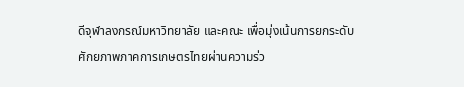ดีจุฬาลงกรณ์มหาวิทยาลัย และคณะ เพื่อมุ่งเน้นการยกระดับศักยภาพภาคการเกษตรไทยผ่านความร่ว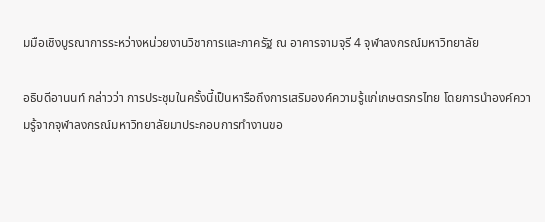มมือเชิงบูรณาการระหว่างหน่วยงานวิชาการและภาครัฐ ณ อาคารจามจุรี 4 จุฬาลงกรณ์มหาวิทยาลัย

อธิบดีอานนท์ กล่าวว่า การประชุมในครั้งนี้เป็นหารือถึงการเสริมองค์ความรู้แก่เกษตรกรไทย โดยการนำองค์ความรู้จากจุฬาลงกรณ์มหาวิทยาลัยมาประกอบการทำงานขอ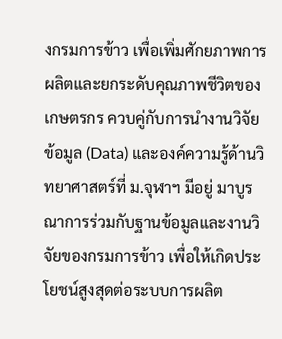งกรมการข้าว เพื่อเพิ่มศักยภาพการผลิตและยกระดับคุณภาพชีวิตของเกษตรกร ควบคู่กับการนำงานวิจัย ข้อมูล (Data) และองค์ความรู้ด้านวิทยาศาสตร์ที่ ม.จุฬาฯ มีอยู่ มาบูรณาการร่วมกับฐานข้อมูลและงานวิจัยของกรมการข้าว เพื่อให้เกิดประโยชน์สูงสุดต่อระบบการผลิต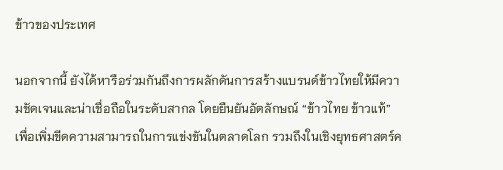ข้าวของประเทศ

นอกจากนี้ ยังได้หารือร่วมกันถึงการผลักดันการสร้างแบรนด์ข้าวไทยให้มีความชัดเจนและน่าเชื่อถือในระดับสากล โดยยืนยันอัตลักษณ์ “ข้าวไทย ข้าวแท้” เพื่อเพิ่มขีดความสามารถในการแข่งขันในตลาดโลก รวมถึงในเชิงยุทธศาสตร์ค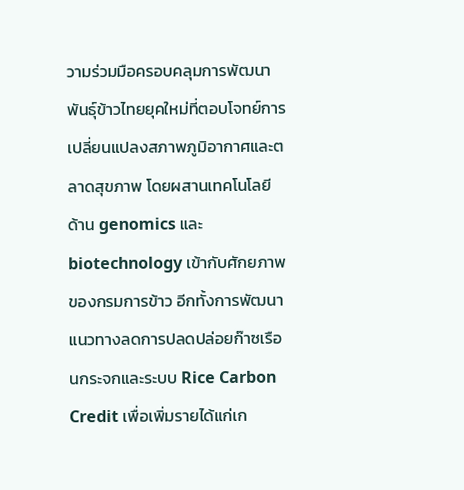วามร่วมมือครอบคลุมการพัฒนาพันธุ์ข้าวไทยยุคใหม่ที่ตอบโจทย์การเปลี่ยนแปลงสภาพภูมิอากาศและตลาดสุขภาพ โดยผสานเทคโนโลยีด้าน genomics และ biotechnology เข้ากับศักยภาพของกรมการข้าว อีกทั้งการพัฒนาแนวทางลดการปลดปล่อยก๊าซเรือนกระจกและระบบ Rice Carbon Credit เพื่อเพิ่มรายได้แก่เก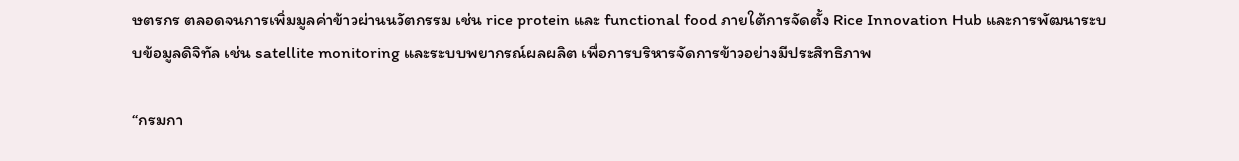ษตรกร ตลอดจนการเพิ่มมูลค่าข้าวผ่านนวัตกรรม เช่น rice protein และ functional food ภายใต้การจัดตั้ง Rice Innovation Hub และการพัฒนาระบบข้อมูลดิจิทัล เช่น satellite monitoring และระบบพยากรณ์ผลผลิต เพื่อการบริหารจัดการข้าวอย่างมีประสิทธิภาพ

“กรมกา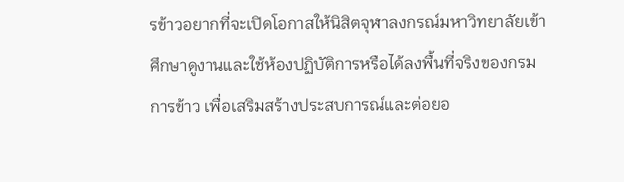รข้าวอยากที่จะเปิดโอกาสให้นิสิตจุฬาลงกรณ์มหาวิทยาลัยเข้าศึกษาดูงานและใช้ห้องปฏิบัติการหรือได้ลงพื้นที่จริงของกรมการข้าว เพื่อเสริมสร้างประสบการณ์และต่อยอ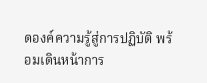ดองค์ความรู้สู่การปฏิบัติ พร้อมเดินหน้าการ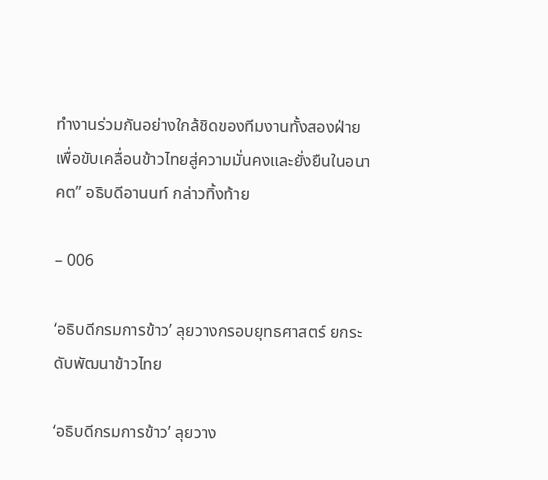ทำงานร่วมกันอย่างใกล้ชิดของทีมงานทั้งสองฝ่าย เพื่อขับเคลื่อนข้าวไทยสู่ความมั่นคงและยั่งยืนในอนาคต” อธิบดีอานนท์ กล่าวทิ้งท้าย

– 006

‘อธิบดีกรมการข้าว’ ลุยวางกรอบยุทธศาสตร์ ยกระดับพัฒนาข้าวไทย

‘อธิบดีกรมการข้าว’ ลุยวาง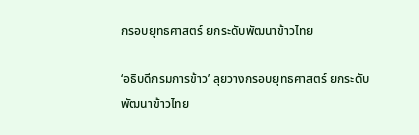กรอบยุทธศาสตร์ ยกระดับพัฒนาข้าวไทย

‘อธิบดีกรมการข้าว’ ลุยวางกรอบยุทธศาสตร์ ยกระดับพัฒนาข้าวไทย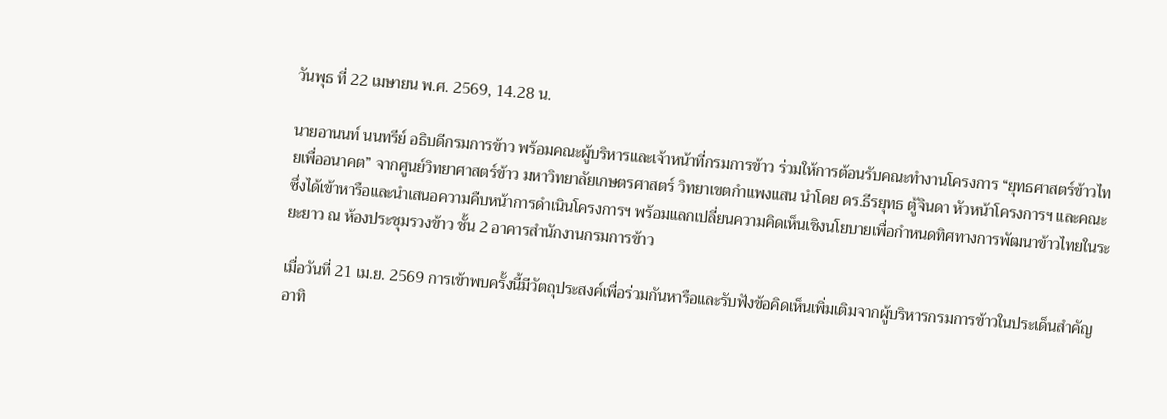วันพุธ ที่ 22 เมษายน พ.ศ. 2569, 14.28 น.

นายอานนท์ นนทรีย์ อธิบดีกรมการข้าว พร้อมคณะผู้บริหารและเจ้าหน้าที่กรมการข้าว ร่วมให้การต้อนรับคณะทำงานโครงการ “ยุทธศาสตร์ข้าวไทยเพื่ออนาคต” จากศูนย์วิทยาศาสตร์ข้าว มหาวิทยาลัยเกษตรศาสตร์ วิทยาเขตกำแพงแสน นำโดย ดร.ธีรยุทธ ตู้จินดา หัวหน้าโครงการฯ และคณะ ซึ่งได้เข้าหารือและนำเสนอความคืบหน้าการดำเนินโครงการฯ พร้อมแลกเปลี่ยนความคิดเห็นเชิงนโยบายเพื่อกำหนดทิศทางการพัฒนาข้าวไทยในระยะยาว ณ ห้องประชุมรวงข้าว ชั้น 2 อาคารสำนักงานกรมการข้าว

เมื่อวันที่ 21 เม.ย. 2569 การเข้าพบครั้งนี้มีวัตถุประสงค์เพื่อร่วมกันหารือและรับฟังข้อคิดเห็นเพิ่มเติมจากผู้บริหารกรมการข้าวในประเด็นสำคัญ อาทิ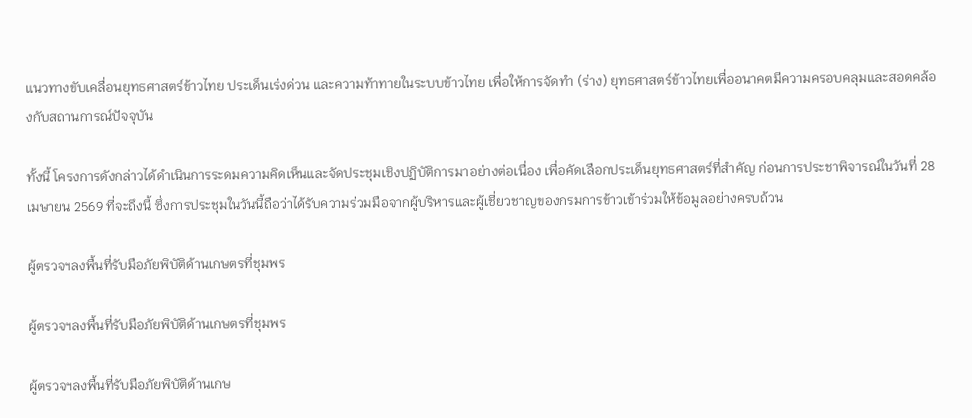แนวทางขับเคลื่อนยุทธศาสตร์ข้าวไทย ประเด็นเร่งด่วน และความท้าทายในระบบข้าวไทย เพื่อให้การจัดทำ (ร่าง) ยุทธศาสตร์ข้าวไทยเพื่ออนาคตมีความครอบคลุมและสอดคล้องกับสถานการณ์ปัจจุบัน

ทั้งนี้ โครงการดังกล่าวได้ดำเนินการระดมความคิดเห็นและจัดประชุมเชิงปฏิบัติการมาอย่างต่อเนื่อง เพื่อคัดเลือกประเด็นยุทธศาสตร์ที่สำคัญ ก่อนการประชาพิจารณ์ในวันที่ 28 เมษายน 2569 ที่จะถึงนี้ ซึ่งการประชุมในวันนี้ถือว่าได้รับความร่วมมือจากผู้บริหารและผู้เชี่ยวชาญของกรมการข้าวเข้าร่วมให้ข้อมูลอย่างครบถ้วน

ผู้ตรวจฯลงพื้นที่รับมือภัยพิบัติด้านเกษตรที่ชุมพร

ผู้ตรวจฯลงพื้นที่รับมือภัยพิบัติด้านเกษตรที่ชุมพร

ผู้ตรวจฯลงพื้นที่รับมือภัยพิบัติด้านเกษ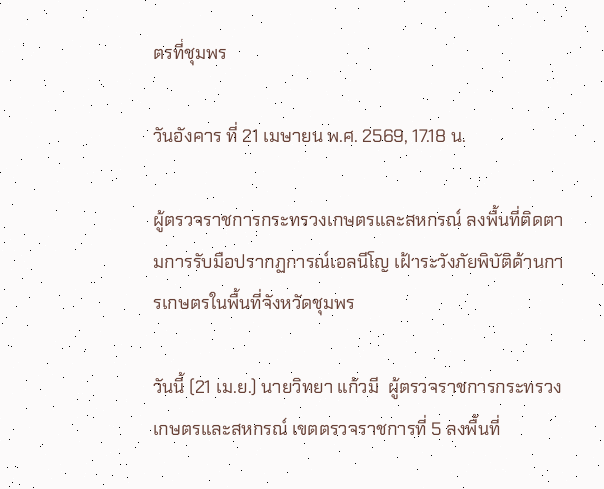ตรที่ชุมพร

วันอังคาร ที่ 21 เมษายน พ.ศ. 2569, 17.18 น.

ผู้ตรวจราชการกระทรวงเกษตรและสหกรณ์ ลงพื้นที่ติดตามการรับมือปรากฏการณ์เอลนีโญ เฝ้าระวังภัยพิบัติด้านการเกษตรในพื้นที่จังหวัดชุมพร

วันนี้ (21 เม.ย.) นายวิทยา แก้วมี  ผู้ตรวจราชการกระทรวงเกษตรและสหกรณ์ เขตตรวจราชการที่ 5 ลงพื้นที่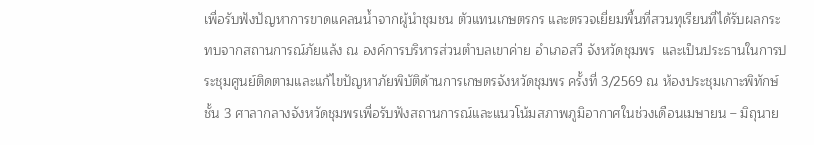เพื่อรับฟังปัญหาการขาดแคลนน้ำจากผู้นำชุมชน ตัวแทนเกษตรกร และตรวจเยี่ยมพื้นที่สวนทุเรียนที่ได้รับผลกระทบจากสถานการณ์ภัยแล้ง ณ องค์การบริหารส่วนตำบลเขาค่าย อำเภอสวี จังหวัดชุมพร  และเป็นประธานในการประชุมศูนย์ติดตามและแก้ไขปัญหาภัยพิบัติด้านการเกษตรจังหวัดชุมพร ครั้งที่ 3/2569 ณ ห้องประชุมเกาะพิทักษ์ ชั้น 3 ศาลากลางจังหวัดชุมพรเพื่อรับฟังสถานการณ์และแนวโน้มสภาพภูมิอากาศในช่วงเดือนเมษายน – มิถุนาย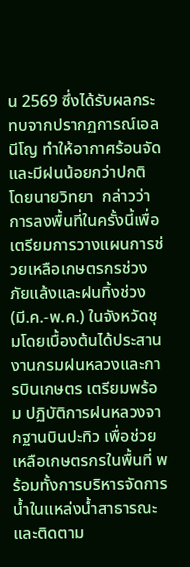น 2569 ซึ่งได้รับผลกระทบจากปรากฏการณ์เอลนีโญ ทำให้อากาศร้อนจัดและมีฝนน้อยกว่าปกติ โดยนายวิทยา  กล่าวว่าการลงพื้นที่ในครั้งนี้เพื่อเตรียมการวางแผนการช่วยเหลือเกษตรกรช่วงภัยแล้งและฝนทิ้งช่วง (มี.ค.-พ.ค.) ในจังหวัดชุมโดยเบื้องต้นได้ประสานงานกรมฝนหลวงและการบินเกษตร เตรียมพร้อม ปฏิบัติการฝนหลวงจากฐานบินปะทิว เพื่อช่วยเหลือเกษตรกรในพื้นที่ พร้อมทั้งการบริหารจัดการน้ำในแหล่งน้ำสาธารณะและติดตาม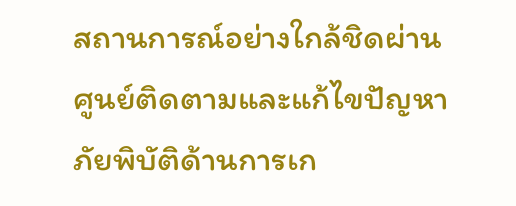สถานการณ์อย่างใกล้ชิดผ่านศูนย์ติดตามและแก้ไขปัญหาภัยพิบัติด้านการเก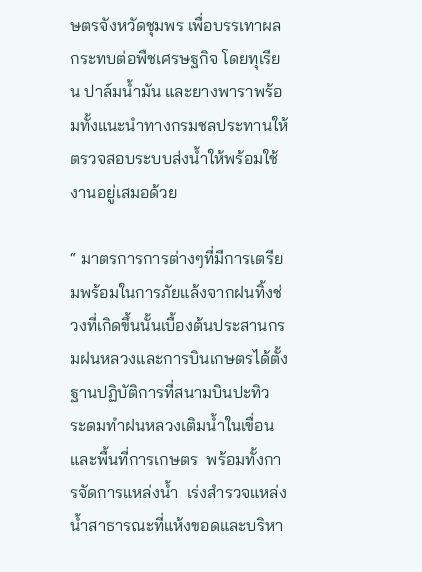ษตรจังหวัดชุมพร เพื่อบรรเทาผลกระทบต่อพืชเศรษฐกิจ โดยทุเรียน ปาล์มน้ำมัน และยางพาราพร้อมทั้งแนะนำทางกรมชลประทานให้ตรวจสอบระบบส่งน้ำให้พร้อมใช้งานอยู่เสมอด้วย

“ มาตรการการต่างๆที่มีการเตรียมพร้อมในการภัยแล้งจากฝนทิ้งช่วงที่เกิดขึ้นนั้นเบื้องต้นประสานกรมฝนหลวงและการบินเกษตรได้ตั้งฐานปฏิบัติการที่สนามบินปะทิว ระดมทำฝนหลวงเติมน้ำในเขื่อนและพื้นที่การเกษตร  พร้อมทั้งการจัดการแหล่งน้ำ  เร่งสำรวจแหล่งน้ำสาธารณะที่แห้งขอดและบริหา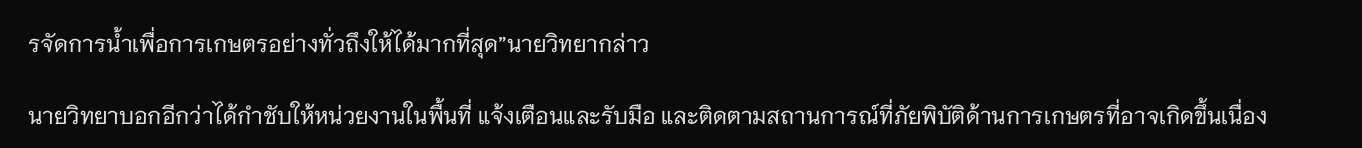รจัดการน้ำเพื่อการเกษตรอย่างทั่วถึงให้ได้มากที่สุด”นายวิทยากล่าว

นายวิทยาบอกอีกว่าได้กำชับให้หน่วยงานในพื้นที่ แจ้งเตือนและรับมือ และติดตามสถานการณ์ที่ภัยพิบัติด้านการเกษตรที่อาจเกิดขึ้นเนื่อง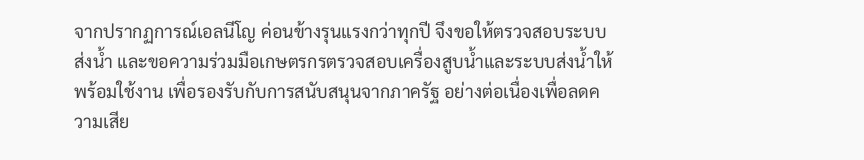จากปรากฏการณ์เอลนีโญ ค่อนข้างรุนแรงกว่าทุกปี จึงขอให้ตรวจสอบระบบส่งน้ำ และขอความร่วมมือเกษตรกรตรวจสอบเครื่องสูบน้ำและระบบส่งน้ำให้พร้อมใช้งาน เพื่อรองรับกับการสนับสนุนจากภาครัฐ อย่างต่อเนื่องเพื่อลดความเสีย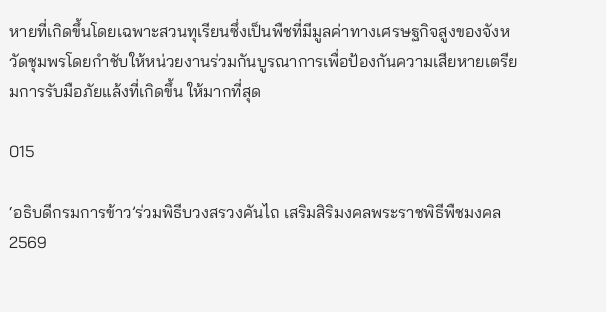หายที่เกิดขึ้นโดยเฉพาะสวนทุเรียนซึ่งเป็นพืชที่มีมูลค่าทางเศรษฐกิจสูงของจังหวัดชุมพรโดยกำชับให้หน่วยงานร่วมกันบูรณาการเพื่อป้องกันความเสียหายเตรียมการรับมือภัยแล้งที่เกิดขึ้น ให้มากที่สุด

015

‘อธิบดีกรมการข้าว’ร่วมพิธีบวงสรวงคันไถ เสริมสิริมงคลพระราชพิธีพืชมงคล 2569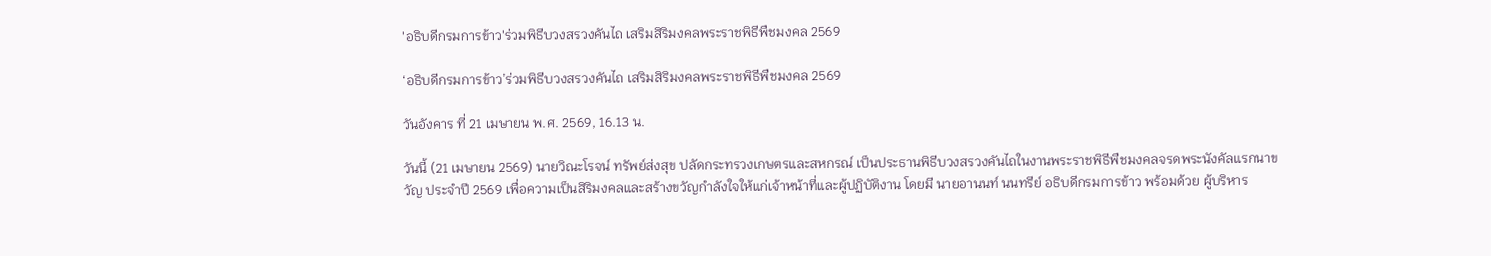'อธิบดีกรมการข้าว'ร่วมพิธีบวงสรวงคันไถ เสริมสิริมงคลพระราชพิธีพืชมงคล 2569

‘อธิบดีกรมการข้าว’ร่วมพิธีบวงสรวงคันไถ เสริมสิริมงคลพระราชพิธีพืชมงคล 2569

วันอังคาร ที่ 21 เมษายน พ.ศ. 2569, 16.13 น.

วันนี้ (21 เมษายน 2569) นายวิณะโรจน์ ทรัพย์ส่งสุข ปลัดกระทรวงเกษตรและสหกรณ์ เป็นประธานพิธีบวงสรวงคันไถในงานพระราชพิธีพืชมงคลจรดพระนังคัลแรกนาขวัญ ประจำปี 2569 เพื่อความเป็นสิริมงคลและสร้างขวัญกำลังใจให้แก่เจ้าหน้าที่และผู้ปฏิบัติงาน โดยมี นายอานนท์ นนทรีย์ อธิบดีกรมการข้าว พร้อมด้วย ผู้บริหาร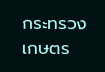กระทรวงเกษตร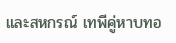และสหกรณ์ เทพีคู่หาบทอ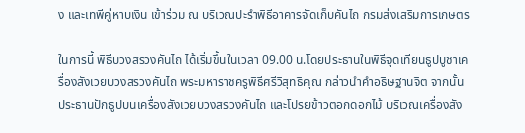ง และเทพีคู่หาบเงิน เข้าร่วม ณ บริเวณปะรำพิธีอาคารจัดเก็บคันไถ กรมส่งเสริมการเกษตร

ในการนี้ พิธีบวงสรวงคันไถ ได้เริ่มขึ้นในเวลา 09.00 น.โดยประธานในพิธีจุดเทียนธูปบูชาเครื่องสังเวยบวงสรวงคันไถ พระมหาราชครูพิธีศรีวิสุทธิคุณ กล่าวนำคำอธิษฐานจิต จากนั้นประธานปักธูปบนเครื่องสังเวยบวงสรวงคันไถ และโปรยข้าวตอกดอกไม้ บริเวณเครื่องสัง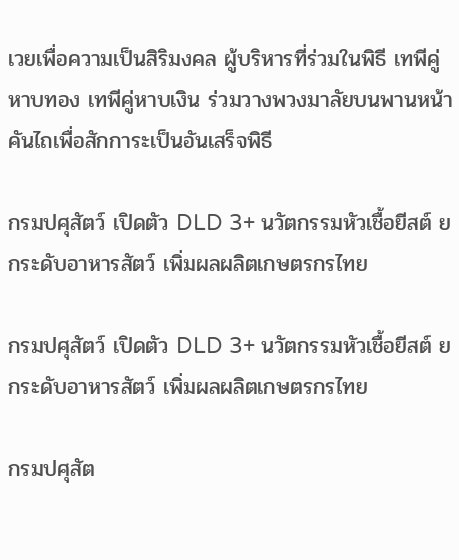เวยเพื่อความเป็นสิริมงคล ผู้บริหารที่ร่วมในพิธี เทพีคู่หาบทอง เทพีคู่หาบเงิน ร่วมวางพวงมาลัยบนพานหน้าคันไถเพื่อสักการะเป็นอันเสร็จพิธี

กรมปศุสัตว์ เปิดตัว DLD 3+ นวัตกรรมหัวเชื้อยีสต์ ยกระดับอาหารสัตว์ เพิ่มผลผลิตเกษตรกรไทย

กรมปศุสัตว์ เปิดตัว DLD 3+ นวัตกรรมหัวเชื้อยีสต์ ยกระดับอาหารสัตว์ เพิ่มผลผลิตเกษตรกรไทย

กรมปศุสัต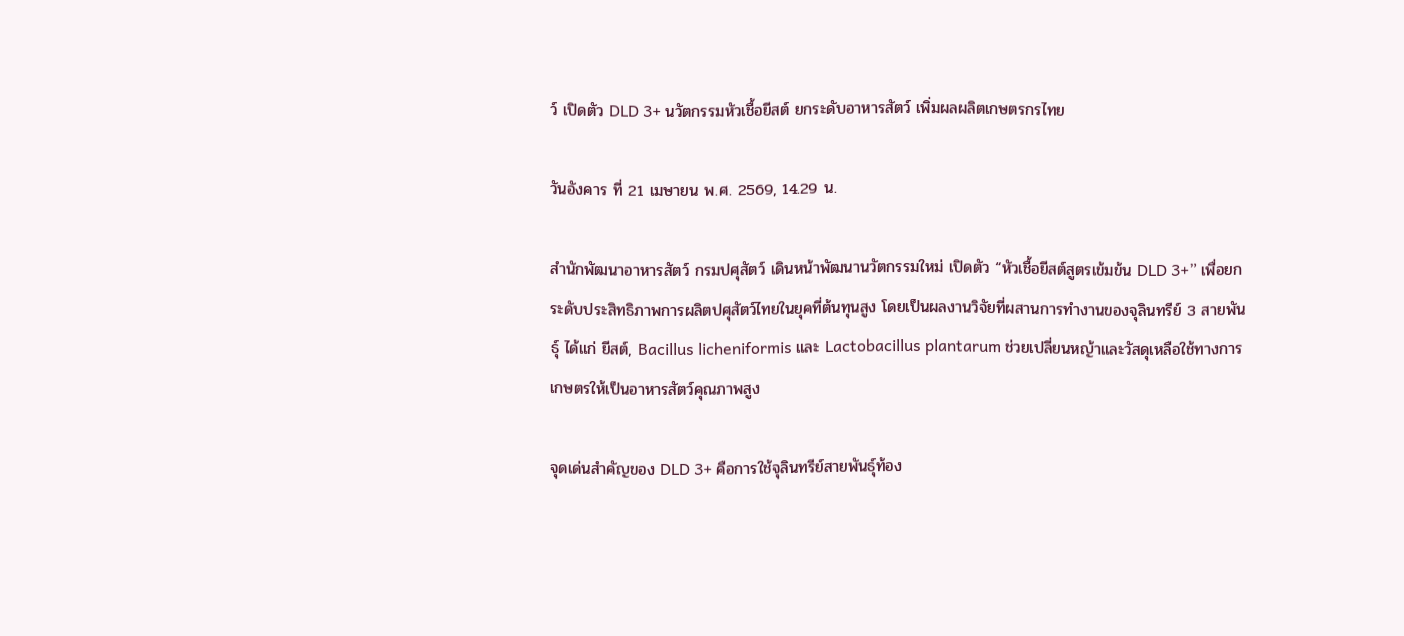ว์ เปิดตัว DLD 3+ นวัตกรรมหัวเชื้อยีสต์ ยกระดับอาหารสัตว์ เพิ่มผลผลิตเกษตรกรไทย

วันอังคาร ที่ 21 เมษายน พ.ศ. 2569, 14.29 น.

สำนักพัฒนาอาหารสัตว์ กรมปศุสัตว์ เดินหน้าพัฒนานวัตกรรมใหม่ เปิดตัว “หัวเชื้อยีสต์สูตรเข้มข้น DLD 3+” เพื่อยกระดับประสิทธิภาพการผลิตปศุสัตว์ไทยในยุคที่ต้นทุนสูง โดยเป็นผลงานวิจัยที่ผสานการทำงานของจุลินทรีย์ 3 สายพันธุ์ ได้แก่ ยีสต์, Bacillus licheniformis และ Lactobacillus plantarum ช่วยเปลี่ยนหญ้าและวัสดุเหลือใช้ทางการเกษตรให้เป็นอาหารสัตว์คุณภาพสูง

จุดเด่นสำคัญของ DLD 3+ คือการใช้จุลินทรีย์สายพันธุ์ท้อง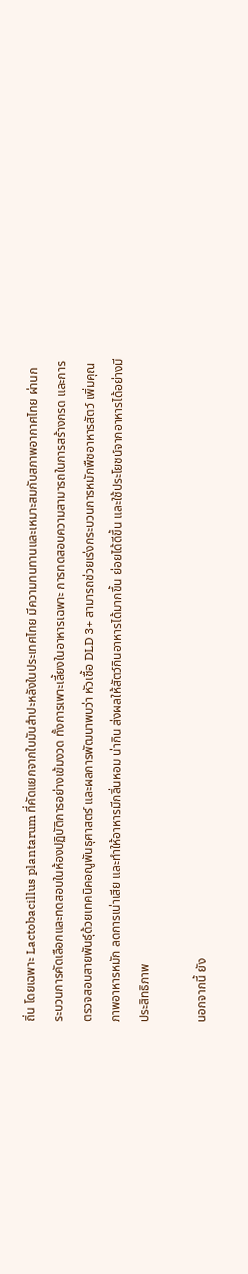ถิ่น โดยเฉพาะ Lactobacillus plantarum ที่คัดแยกจากใบมันสำปะหลังในประเทศไทย มีความทนทานและเหมาะสมกับสภาพอากาศไทย ผ่านกระบวนการคัดเลือกและทดสอบในห้องปฏิบัติการอย่างเข้มงวด ทั้งการเพาะเลี้ยงในอาหารเฉพาะ การทดสอบความสามารถในการสร้างกรด และการตรวจสอบสายพันธุ์ด้วยเทคนิคอณูพันธุศาสตร์ และผลการพัฒนาพบว่า หัวเชื้อ DLD 3+ สามารถช่วยเร่งกระบวนการหมักพืชอาหารสัตว์ เพิ่มคุณภาพอาหารหมัก ลดการเน่าเสีย และทำให้อาหารมีกลิ่นหอม น่ากิน ส่งผลให้สัตว์กินอาหารได้มากขึ้น ย่อยได้ดีขึ้น และใช้ประโยชน์จากอาหารได้อย่างมีประสิทธิภาพ

นอกจากนี้ ยัง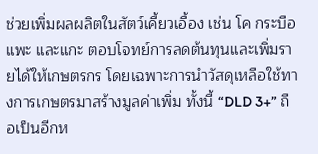ช่วยเพิ่มผลผลิตในสัตว์เคี้ยวเอื้อง เช่น โค กระบือ แพะ และแกะ ตอบโจทย์การลดต้นทุนและเพิ่มรายได้ให้เกษตรกร โดยเฉพาะการนำวัสดุเหลือใช้ทางการเกษตรมาสร้างมูลค่าเพิ่ม ทั้งนี้ “DLD 3+” ถือเป็นอีกห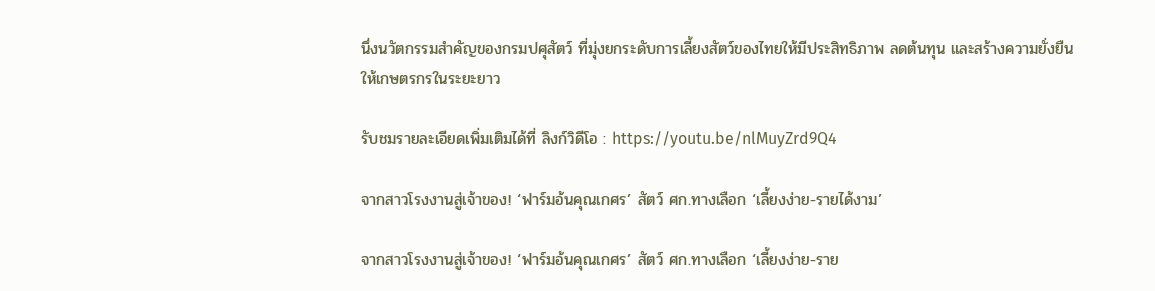นึ่งนวัตกรรมสำคัญของกรมปศุสัตว์ ที่มุ่งยกระดับการเลี้ยงสัตว์ของไทยให้มีประสิทธิภาพ ลดต้นทุน และสร้างความยั่งยืนให้เกษตรกรในระยะยาว

รับชมรายละเอียดเพิ่มเติมได้ที่ ลิงก์วิดีโอ : https://youtu.be/nlMuyZrd9Q4

จากสาวโรงงานสู่เจ้าของ! ‘ฟาร์มอ้นคุณเกศร’ สัตว์ ศก.ทางเลือก ‘เลี้ยงง่าย-รายได้งาม’

จากสาวโรงงานสู่เจ้าของ! ‘ฟาร์มอ้นคุณเกศร’ สัตว์ ศก.ทางเลือก ‘เลี้ยงง่าย-ราย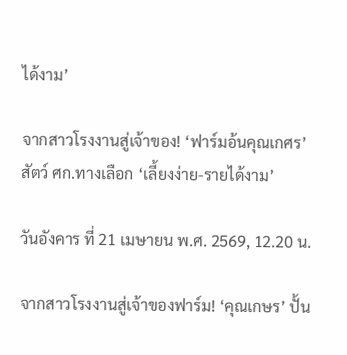ได้งาม’

จากสาวโรงงานสู่เจ้าของ! ‘ฟาร์มอ้นคุณเกศร’ สัตว์ ศก.ทางเลือก ‘เลี้ยงง่าย-รายได้งาม’

วันอังคาร ที่ 21 เมษายน พ.ศ. 2569, 12.20 น.

จากสาวโรงงานสู่เจ้าของฟาร์ม! ‘คุณเกษร’ ปั้น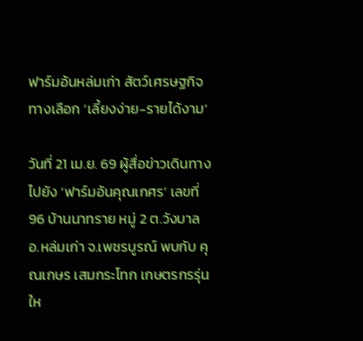ฟาร์มอ้นหล่มเก่า สัตว์เศรษฐกิจทางเลือก ‘เลี้ยงง่าย-รายได้งาม’

วันที่ 21 เม.ย. 69 ผู้สื่อข่าวเดินทางไปยัง ‘ฟาร์มอ้นคุณเกศร’ เลขที่ 96 บ้านนาทราย หมู่ 2 ต.วังบาล อ.หล่มเก่า จ.เพชรบูรณ์ พบกับ คุณเกษร เสมกระโทก เกษตรกรรุ่นให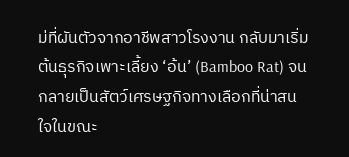ม่ที่ผันตัวจากอาชีพสาวโรงงาน กลับมาเริ่มต้นธุรกิจเพาะเลี้ยง ‘อ้น’ (Bamboo Rat) จนกลายเป็นสัตว์เศรษฐกิจทางเลือกที่น่าสนใจในขณะ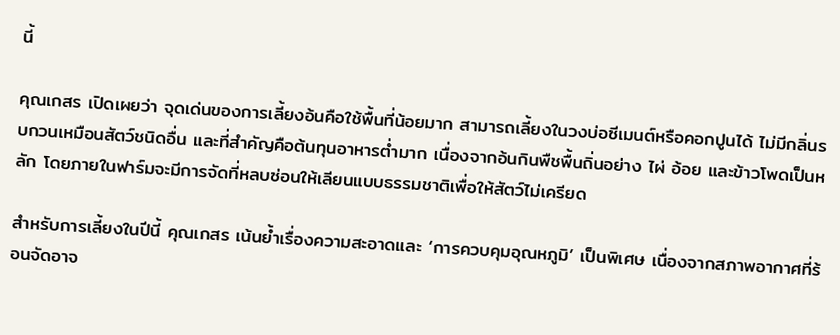นี้

คุณเกสร เปิดเผยว่า จุดเด่นของการเลี้ยงอ้นคือใช้พื้นที่น้อยมาก สามารถเลี้ยงในวงบ่อซีเมนต์หรือคอกปูนได้ ไม่มีกลิ่นรบกวนเหมือนสัตว์ชนิดอื่น และที่สำคัญคือต้นทุนอาหารต่ำมาก เนื่องจากอ้นกินพืชพื้นถิ่นอย่าง ไผ่ อ้อย และข้าวโพดเป็นหลัก โดยภายในฟาร์มจะมีการจัดที่หลบซ่อนให้เลียนแบบธรรมชาติเพื่อให้สัตว์ไม่เครียด

สำหรับการเลี้ยงในปีนี้ คุณเกสร เน้นย้ำเรื่องความสะอาดและ ‘การควบคุมอุณหภูมิ’ เป็นพิเศษ เนื่องจากสภาพอากาศที่ร้อนจัดอาจ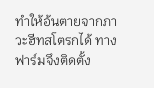ทำให้อ้นตายจากภาวะฮีทสโตรกได้ ทางฟาร์มจึงติดตั้ง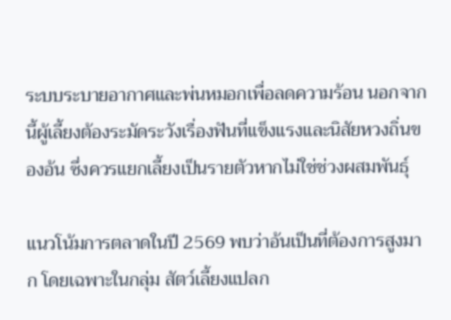ระบบระบายอากาศและพ่นหมอกเพื่อลดความร้อน นอกจากนี้ผู้เลี้ยงต้องระมัดระวังเรื่องฟันที่แข็งแรงและนิสัยหวงถิ่นของอ้น ซึ่งควรแยกเลี้ยงเป็นรายตัวหากไม่ใช่ช่วงผสมพันธุ์

แนวโน้มการตลาดในปี 2569 พบว่าอ้นเป็นที่ต้องการสูงมาก โดยเฉพาะในกลุ่ม สัตว์เลี้ยงแปลก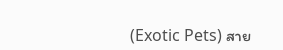(Exotic Pets) สาย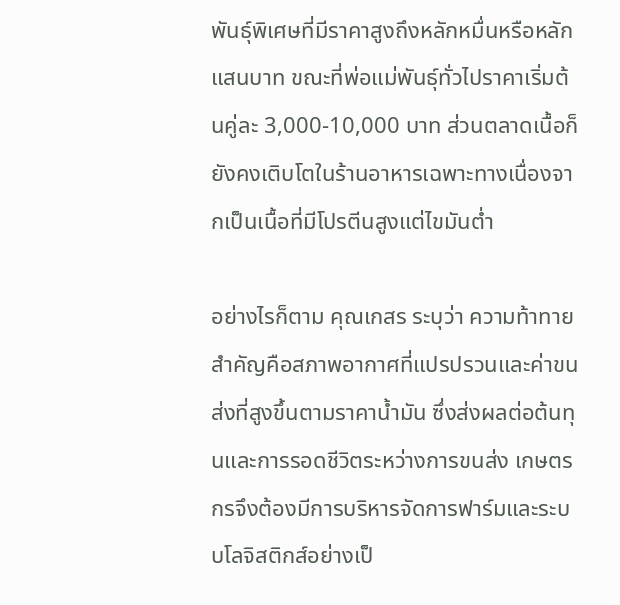พันธุ์พิเศษที่มีราคาสูงถึงหลักหมื่นหรือหลักแสนบาท ขณะที่พ่อแม่พันธุ์ทั่วไปราคาเริ่มต้นคู่ละ 3,000-10,000 บาท ส่วนตลาดเนื้อก็ยังคงเติบโตในร้านอาหารเฉพาะทางเนื่องจากเป็นเนื้อที่มีโปรตีนสูงแต่ไขมันต่ำ

อย่างไรก็ตาม คุณเกสร ระบุว่า ความท้าทายสำคัญคือสภาพอากาศที่แปรปรวนและค่าขนส่งที่สูงขึ้นตามราคาน้ำมัน ซึ่งส่งผลต่อต้นทุนและการรอดชีวิตระหว่างการขนส่ง เกษตรกรจึงต้องมีการบริหารจัดการฟาร์มและระบบโลจิสติกส์อย่างเป็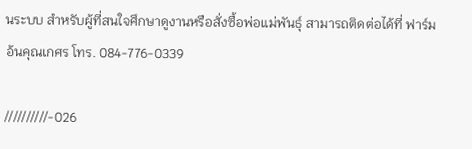นระบบ สำหรับผู้ที่สนใจศึกษาดูงานหรือสั่งซื้อพ่อแม่พันธุ์ สามารถติดต่อได้ที่ ฟาร์มอ้นคุณเกศร โทร. 084-776-0339

//////////-026